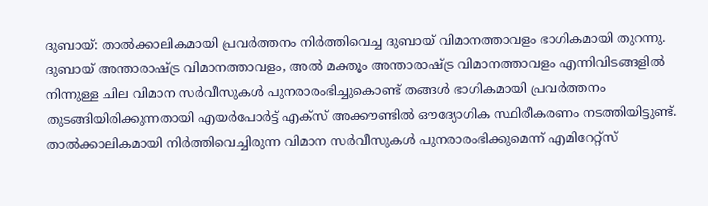ദുബായ്: താൽക്കാലികമായി പ്രവർത്തനം നിർത്തിവെച്ച ദുബായ് വിമാനത്താവളം ഭാഗികമായി തുറന്നു. ദുബായ് അന്താരാഷ്ട്ര വിമാനത്താവളം, അൽ മക്തൂം അന്താരാഷ്ട്ര വിമാനത്താവളം എന്നിവിടങ്ങളിൽ നിന്നുള്ള ചില വിമാന സർവീസുകൾ പുനരാരംഭിച്ചുകൊണ്ട് തങ്ങൾ ഭാഗികമായി പ്രവർത്തനം തുടങ്ങിയിരിക്കുന്നതായി എയർപോർട്ട് എക്സ് അക്കൗണ്ടിൽ ഔദ്യോഗിക സ്ഥിരീകരണം നടത്തിയിട്ടുണ്ട്.
താൽക്കാലികമായി നിർത്തിവെച്ചിരുന്ന വിമാന സർവീസുകൾ പുനരാരംഭിക്കുമെന്ന് എമിറേറ്റ്സ്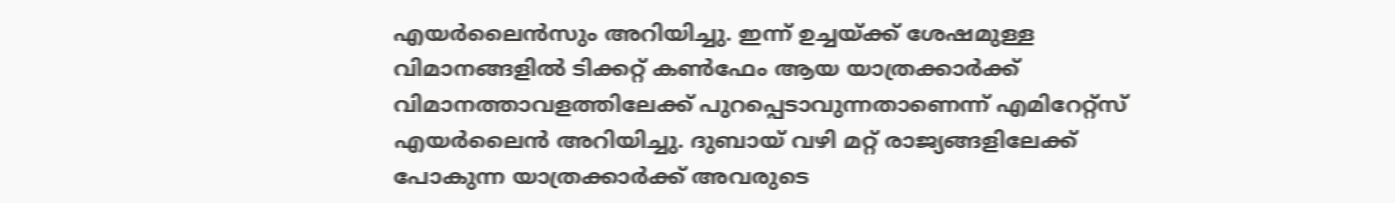എയർലൈൻസും അറിയിച്ചു. ഇന്ന് ഉച്ചയ്ക്ക് ശേഷമുള്ള വിമാനങ്ങളിൽ ടിക്കറ്റ് കൺഫേം ആയ യാത്രക്കാർക്ക് വിമാനത്താവളത്തിലേക്ക് പുറപ്പെടാവുന്നതാണെന്ന് എമിറേറ്റ്സ് എയർലൈൻ അറിയിച്ചു. ദുബായ് വഴി മറ്റ് രാജ്യങ്ങളിലേക്ക് പോകുന്ന യാത്രക്കാർക്ക് അവരുടെ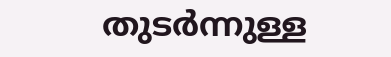തുടർന്നുള്ള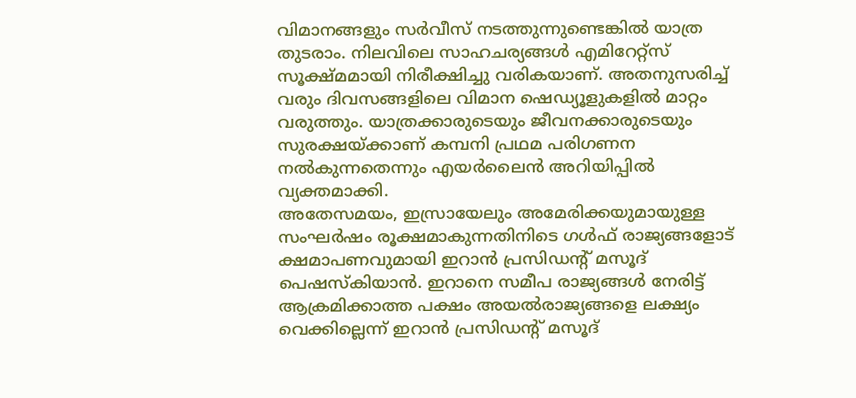വിമാനങ്ങളും സർവീസ് നടത്തുന്നുണ്ടെങ്കിൽ യാത്ര തുടരാം. നിലവിലെ സാഹചര്യങ്ങൾ എമിറേറ്റ്സ് സൂക്ഷ്മമായി നിരീക്ഷിച്ചു വരികയാണ്. അതനുസരിച്ച് വരും ദിവസങ്ങളിലെ വിമാന ഷെഡ്യൂളുകളിൽ മാറ്റം വരുത്തും. യാത്രക്കാരുടെയും ജീവനക്കാരുടെയും സുരക്ഷയ്ക്കാണ് കമ്പനി പ്രഥമ പരിഗണന നൽകുന്നതെന്നും എയർലൈൻ അറിയിപ്പിൽ വ്യക്തമാക്കി.
അതേസമയം, ഇസ്രായേലും അമേരിക്കയുമായുള്ള സംഘർഷം രൂക്ഷമാകുന്നതിനിടെ ഗൾഫ് രാജ്യങ്ങളോട് ക്ഷമാപണവുമായി ഇറാൻ പ്രസിഡന്റ് മസൂദ് പെഷസ്കിയാൻ. ഇറാനെ സമീപ രാജ്യങ്ങൾ നേരിട്ട് ആക്രമിക്കാത്ത പക്ഷം അയൽരാജ്യങ്ങളെ ലക്ഷ്യം വെക്കില്ലെന്ന് ഇറാൻ പ്രസിഡന്റ് മസൂദ്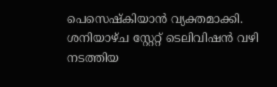പെസെഷ്കിയാൻ വ്യക്തമാക്കി. ശനിയാഴ്ച സ്റ്റേറ്റ് ടെലിവിഷൻ വഴി നടത്തിയ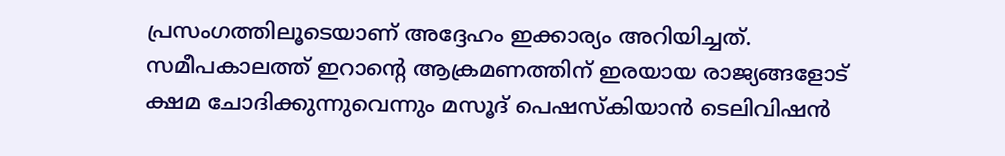പ്രസംഗത്തിലൂടെയാണ് അദ്ദേഹം ഇക്കാര്യം അറിയിച്ചത്. സമീപകാലത്ത് ഇറാന്റെ ആക്രമണത്തിന് ഇരയായ രാജ്യങ്ങളോട് ക്ഷമ ചോദിക്കുന്നുവെന്നും മസൂദ് പെഷസ്കിയാൻ ടെലിവിഷൻ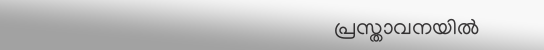പ്രസ്താവനയിൽ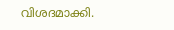വിശദമാക്കി.